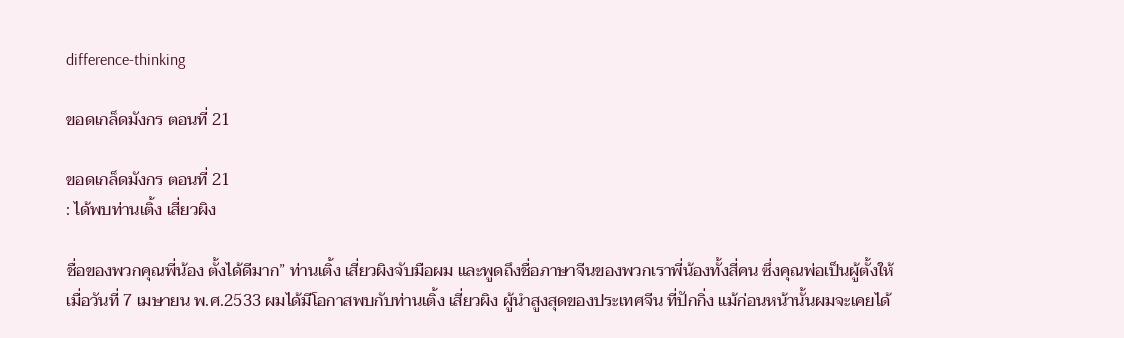difference-thinking

ขอดเกล็ดมังกร ตอนที่ 21

ขอดเกล็ดมังกร ตอนที่ 21
: ได้พบท่านเติ้ง เสี่ยวผิง

ชื่อของพวกคุณพี่น้อง ตั้งได้ดีมาก” ท่านเติ้ง เสี่ยวผิงจับมือผม และพูดถึงชื่อภาษาจีนของพวกเราพี่น้องทั้งสี่คน ซึ่งคุณพ่อเป็นผู้ตั้งให้
เมื่อวันที่ 7 เมษายน พ.ศ.2533 ผมได้มีโอกาสพบกับท่านเติ้ง เสี่ยวผิง ผู้นำสูงสุดของประเทศจีน ที่ปักกิ่ง แม้ก่อนหน้านั้นผมจะเคยได้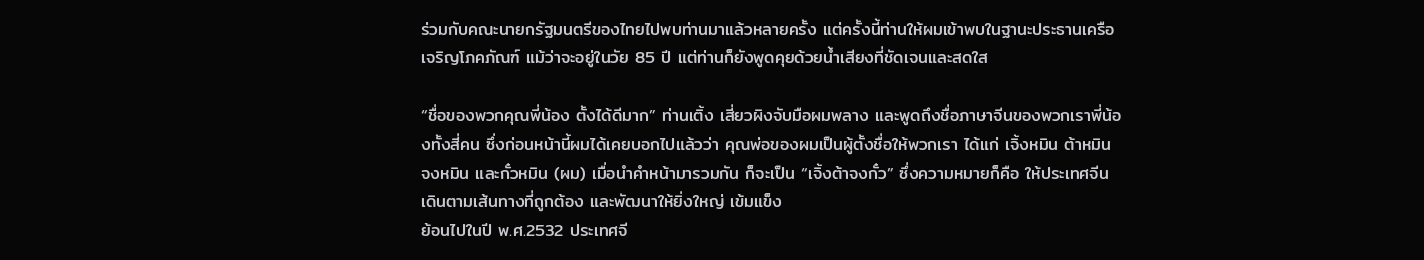ร่วมกับคณะนายกรัฐมนตรีของไทยไปพบท่านมาแล้วหลายครั้ง แต่ครั้งนี้ท่านให้ผมเข้าพบในฐานะประธานเครือเจริญโภคภัณฑ์ แม้ว่าจะอยู่ในวัย 85 ปี แต่ท่านก็ยังพูดคุยด้วยน้ำเสียงที่ชัดเจนและสดใส

“ชื่อของพวกคุณพี่น้อง ตั้งได้ดีมาก” ท่านเติ้ง เสี่ยวผิงจับมือผมพลาง และพูดถึงชื่อภาษาจีนของพวกเราพี่น้องทั้งสี่คน ซึ่งก่อนหน้านี้ผมได้เคยบอกไปแล้วว่า คุณพ่อของผมเป็นผู้ตั้งชื่อให้พวกเรา ได้แก่ เจิ้งหมิน ต้าหมิน จงหมิน และกั๋วหมิน (ผม) เมื่อนำคำหน้ามารวมกัน ก็จะเป็น “เจิ้งต้าจงกั๋ว” ซึ่งความหมายก็คือ ให้ประเทศจีนเดินตามเส้นทางที่ถูกต้อง และพัฒนาให้ยิ่งใหญ่ เข้มแข็ง
ย้อนไปในปี พ.ศ.2532 ประเทศจี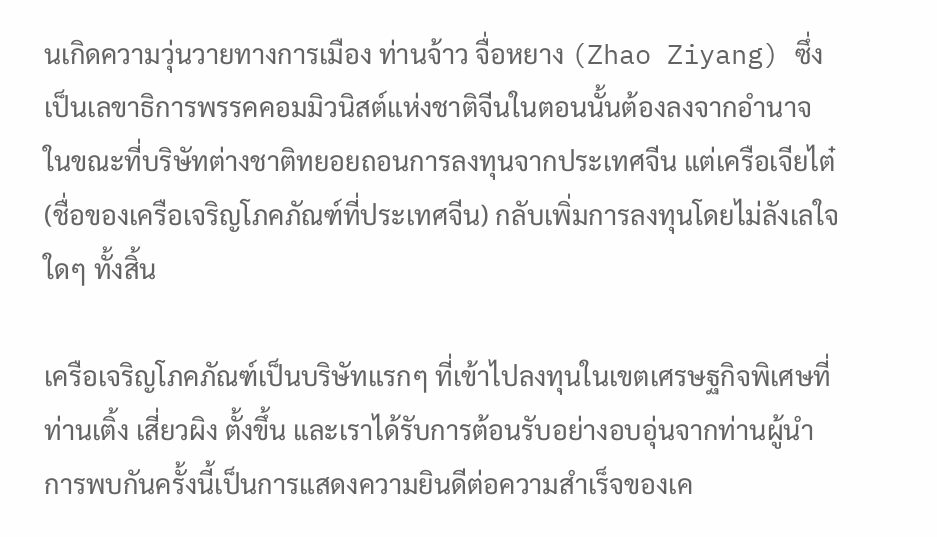นเกิดความวุ่นวายทางการเมือง ท่านจ้าว จื่อหยาง (Zhao Ziyang) ซึ่งเป็นเลขาธิการพรรคคอมมิวนิสต์แห่งชาติจีนในตอนนั้นต้องลงจากอำนาจ ในขณะที่บริษัทต่างชาติทยอยถอนการลงทุนจากประเทศจีน แต่เครือเจียไต๋ (ชื่อของเครือเจริญโภคภัณฑ์ที่ประเทศจีน) กลับเพิ่มการลงทุนโดยไม่ลังเลใจใดๆ ทั้งสิ้น

เครือเจริญโภคภัณฑ์เป็นบริษัทแรกๆ ที่เข้าไปลงทุนในเขตเศรษฐกิจพิเศษที่ท่านเติ้ง เสี่ยวผิง ตั้งขึ้น และเราได้รับการต้อนรับอย่างอบอุ่นจากท่านผู้นำ การพบกันครั้งนี้เป็นการแสดงความยินดีต่อความสำเร็จของเค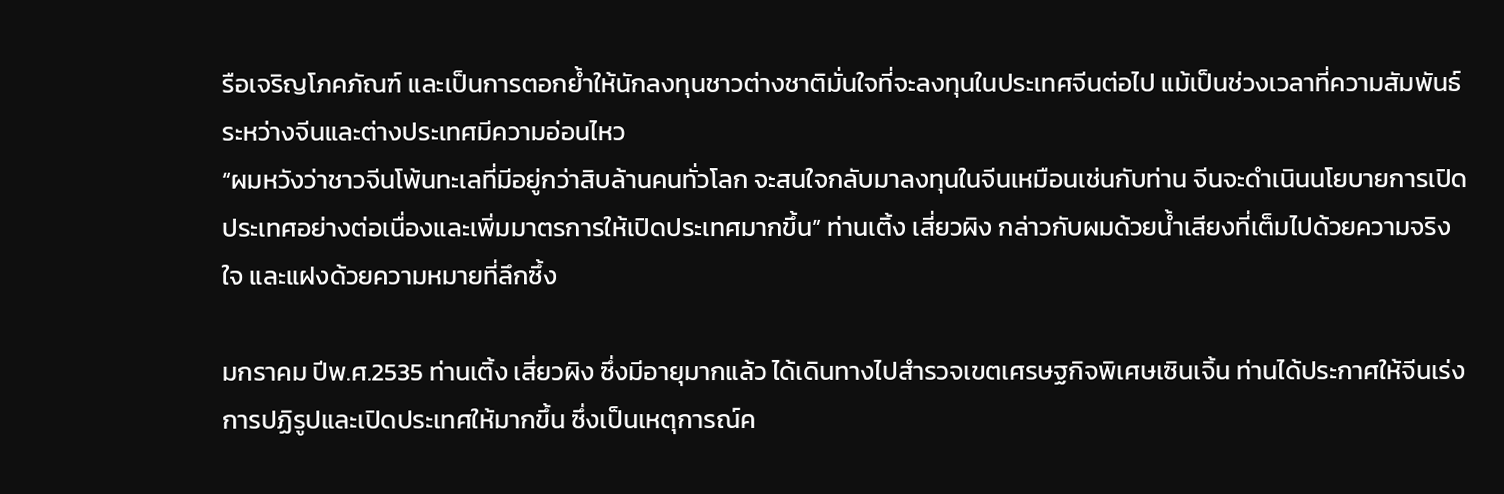รือเจริญโภคภัณฑ์ และเป็นการตอกย้ำให้นักลงทุนชาวต่างชาติมั่นใจที่จะลงทุนในประเทศจีนต่อไป แม้เป็นช่วงเวลาที่ความสัมพันธ์ระหว่างจีนและต่างประเทศมีความอ่อนไหว
“ผมหวังว่าชาวจีนโพ้นทะเลที่มีอยู่กว่าสิบล้านคนทั่วโลก จะสนใจกลับมาลงทุนในจีนเหมือนเช่นกับท่าน จีนจะดำเนินนโยบายการเปิดประเทศอย่างต่อเนื่องและเพิ่มมาตรการให้เปิดประเทศมากขึ้น” ท่านเติ้ง เสี่ยวผิง กล่าวกับผมด้วยน้ำเสียงที่เต็มไปด้วยความจริงใจ และแฝงด้วยความหมายที่ลึกซึ้ง

มกราคม ปีพ.ศ.2535 ท่านเติ้ง เสี่ยวผิง ซึ่งมีอายุมากแล้ว ได้เดินทางไปสำรวจเขตเศรษฐกิจพิเศษเซินเจิ้น ท่านได้ประกาศให้จีนเร่งการปฏิรูปและเปิดประเทศให้มากขึ้น ซึ่งเป็นเหตุการณ์ค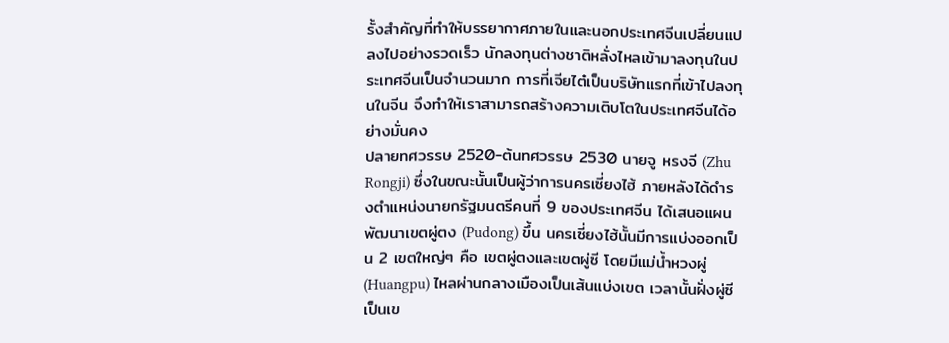รั้งสำคัญที่ทำให้บรรยากาศภายในและนอกประเทศจีนเปลี่ยนแปลงไปอย่างรวดเร็ว นักลงทุนต่างชาติหลั่งไหลเข้ามาลงทุนในประเทศจีนเป็นจำนวนมาก การที่เจียไต๋เป็นบริษัทแรกที่เข้าไปลงทุนในจีน จึงทำให้เราสามารถสร้างความเติบโตในประเทศจีนได้อย่างมั่นคง
ปลายทศวรรษ 2520-ต้นทศวรรษ 2530 นายจู หรงจี (Zhu Rongji) ซึ่งในขณะนั้นเป็นผู้ว่าการนครเซี่ยงไฮ้ ภายหลังได้ดำรงตำแหน่งนายกรัฐมนตรีคนที่ 9 ของประเทศจีน ได้เสนอแผนพัฒนาเขตผู่ตง (Pudong) ขึ้น นครเซี่ยงไฮ้นั้นมีการแบ่งออกเป็น 2 เขตใหญ่ๆ คือ เขตผู่ตงและเขตผู่ซี โดยมีแม่น้ำหวงผู่ (Huangpu) ไหลผ่านกลางเมืองเป็นเส้นแบ่งเขต เวลานั้นฝั่งผู่ซีเป็นเข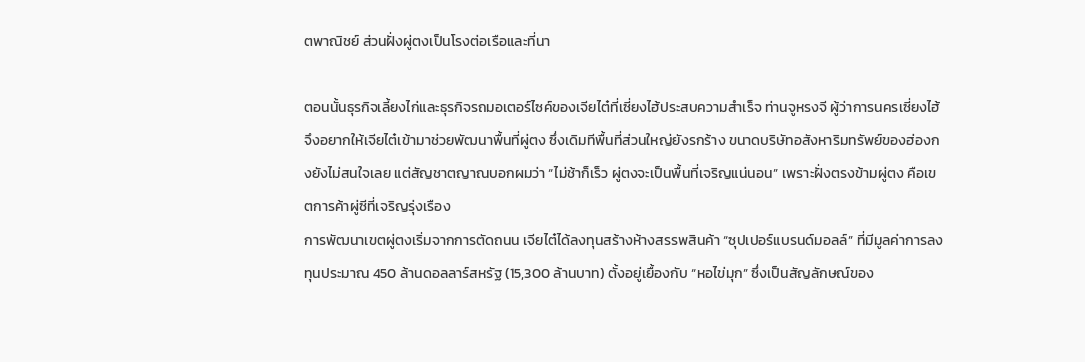ตพาณิชย์ ส่วนฝั่งผู่ตงเป็นโรงต่อเรือและที่นา

ตอนนั้นธุรกิจเลี้ยงไก่และธุรกิจรถมอเตอร์ไซค์ของเจียไต๋ที่เซี่ยงไฮ้ประสบความสำเร็จ ท่านจูหรงจี ผู้ว่าการนครเซี่ยงไฮ้ จึงอยากให้เจียไต๋เข้ามาช่วยพัฒนาพื้นที่ผู่ตง ซึ่งเดิมทีพื้นที่ส่วนใหญ่ยังรกร้าง ขนาดบริษัทอสังหาริมทรัพย์ของฮ่องกงยังไม่สนใจเลย แต่สัญชาตญาณบอกผมว่า “ไม่ช้าก็เร็ว ผู่ตงจะเป็นพื้นที่เจริญแน่นอน” เพราะฝั่งตรงข้ามผู่ตง คือเขตการค้าผู่ซีที่เจริญรุ่งเรือง
การพัฒนาเขตผู่ตงเริ่มจากการตัดถนน เจียไต๋ได้ลงทุนสร้างห้างสรรพสินค้า “ซุปเปอร์แบรนด์มอลล์” ที่มีมูลค่าการลงทุนประมาณ 450 ล้านดอลลาร์สหรัฐ (15,300 ล้านบาท) ตั้งอยู่เยื้องกับ “หอไข่มุก” ซึ่งเป็นสัญลักษณ์ของ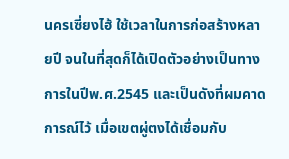นครเซี่ยงไฮ้ ใช้เวลาในการก่อสร้างหลายปี จนในที่สุดก็ได้เปิดตัวอย่างเป็นทางการในปีพ.ศ.2545 และเป็นดังที่ผมคาดการณ์ไว้ เมื่อเขตผู่ตงได้เชื่อมกับ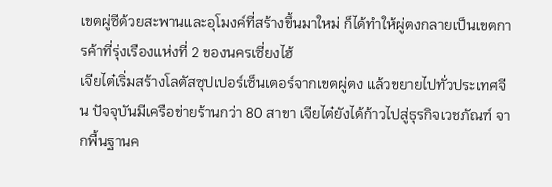เขตผู่ซีด้วยสะพานและอุโมงค์ที่สร้างขึ้นมาใหม่ ก็ได้ทำให้ผู่ตงกลายเป็นเขตการค้าที่รุ่งเรืองแห่งที่ 2 ของนครเซี่ยงไฮ้
เจียไต๋เริ่มสร้างโลตัสซุปเปอร์เซ็นเตอร์จากเขตผู่ตง แล้วขยายไปทั่วประเทศจีน ปัจจุบันมีเครือข่ายร้านกว่า 80 สาขา เจียไต๋ยังได้ก้าวไปสู่ธุรกิจเวชภัณฑ์ จากพื้นฐานค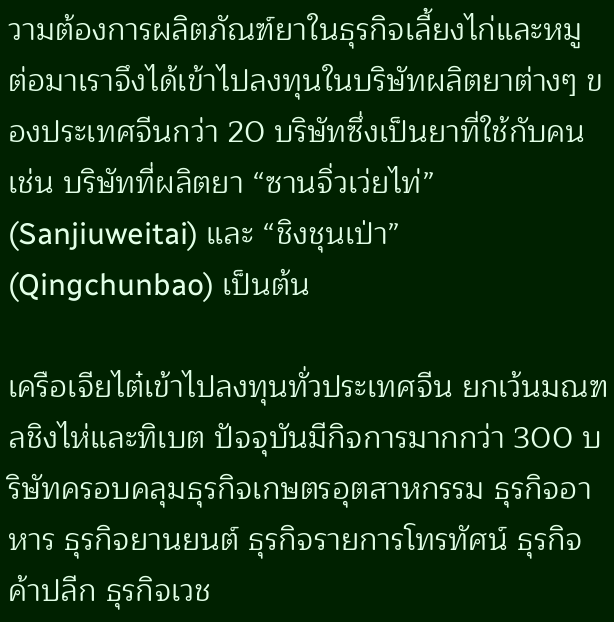วามต้องการผลิตภัณฑ์ยาในธุรกิจเลี้ยงไก่และหมู ต่อมาเราจึงได้เข้าไปลงทุนในบริษัทผลิตยาต่างๆ ของประเทศจีนกว่า 20 บริษัทซึ่งเป็นยาที่ใช้กับคน เช่น บริษัทที่ผลิตยา “ซานจิ่วเว่ยไท่” (Sanjiuweitai) และ “ชิงชุนเป่า” (Qingchunbao) เป็นต้น

เครือเจียไต๋เข้าไปลงทุนทั่วประเทศจีน ยกเว้นมณฑลชิงไห่และทิเบต ปัจจุบันมีกิจการมากกว่า 300 บริษัทครอบคลุมธุรกิจเกษตรอุตสาหกรรม ธุรกิจอาหาร ธุรกิจยานยนต์ ธุรกิจรายการโทรทัศน์ ธุรกิจค้าปลีก ธุรกิจเวช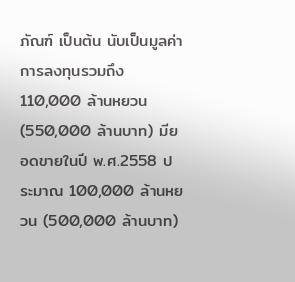ภัณฑ์ เป็นต้น นับเป็นมูลค่าการลงทุนรวมถึง 110,000 ล้านหยวน (550,000 ล้านบาท) มียอดขายในปี พ.ศ.2558 ประมาณ 100,000 ล้านหยวน (500,000 ล้านบาท)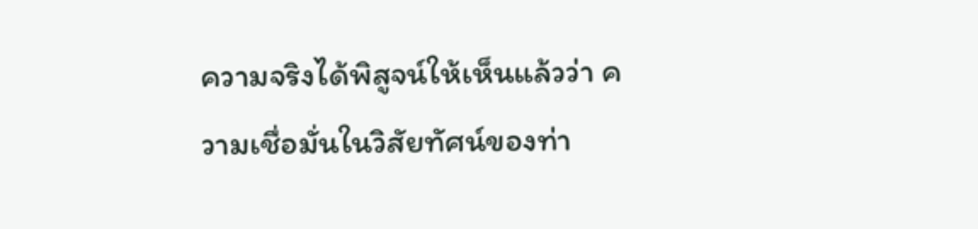ความจริงได้พิสูจน์ให้เห็นแล้วว่า ความเชื่อมั่นในวิสัยทัศน์ของท่า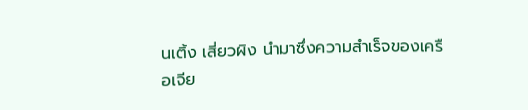นเติ้ง เสี่ยวผิง นำมาซึ่งความสำเร็จของเครือเจีย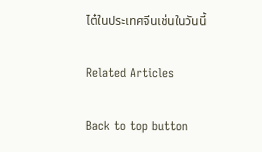ไต๋ในประเทศจีนเช่นในวันนี้

Related Articles

Back to top button